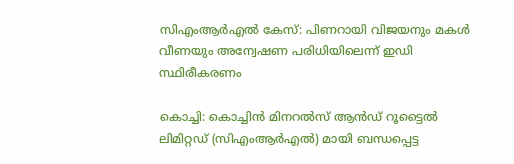സിഎംആർഎൽ കേസ്: പിണറായി വിജയനും മകൾ വീണയും അന്വേഷണ പരിധിയിലെന്ന് ഇഡി സ്ഥിരീകരണം

കൊച്ചി: കൊച്ചിൻ മിനറൽസ് ആൻഡ് റൂട്ടൈൽ ലിമിറ്റഡ് (സിഎംആർഎൽ) മായി ബന്ധപ്പെട്ട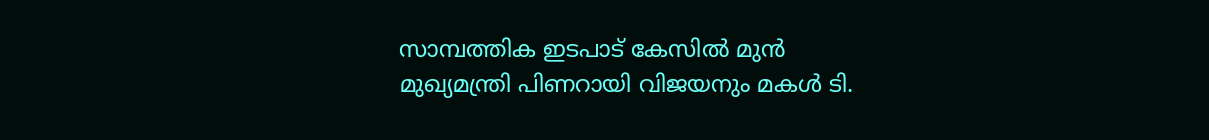സാമ്പത്തിക ഇടപാട് കേസിൽ മുൻ മുഖ്യമന്ത്രി പിണറായി വിജയനും മകൾ ടി.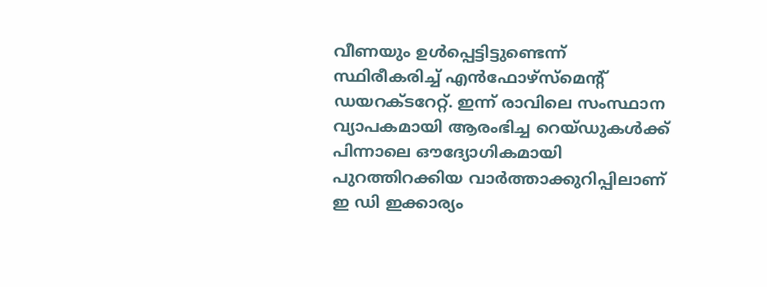വീണയും ഉൾപ്പെട്ടിട്ടുണ്ടെന്ന് സ്ഥിരീകരിച്ച് എൻഫോഴ്‌സ്‌മെന്റ് ഡയറക്ടറേറ്റ്. ഇന്ന് രാവിലെ സംസ്ഥാന വ്യാപകമായി ആരംഭിച്ച റെയ്ഡുകൾക്ക് പിന്നാലെ ഔദ്യോഗികമായി പുറത്തിറക്കിയ വാർത്താക്കുറിപ്പിലാണ് ഇ ഡി ഇക്കാര്യം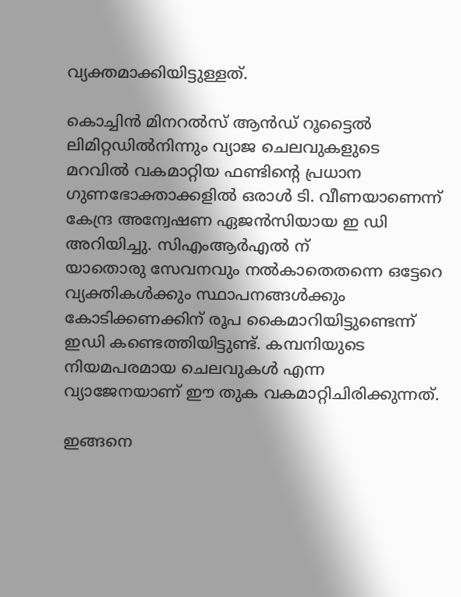വ്യക്തമാക്കിയിട്ടുള്ളത്.

കൊച്ചിൻ മിനറൽസ് ആൻഡ് റൂട്ടൈൽ ലിമിറ്റഡിൽനിന്നും വ്യാജ ചെലവുകളുടെ മറവിൽ വകമാറ്റിയ ഫണ്ടിന്റെ പ്രധാന ഗുണഭോക്താക്കളിൽ ഒരാൾ ടി. വീണയാണെന്ന് കേന്ദ്ര അന്വേഷണ ഏജൻസിയായ ഇ ഡി അറിയിച്ചു. സിഎംആർഎൽ ന്
യാതൊരു സേവനവും നൽകാതെതന്നെ ഒട്ടേറെ വ്യക്തികൾക്കും സ്ഥാപനങ്ങൾക്കും കോടിക്കണക്കിന് രൂപ കൈമാറിയിട്ടുണ്ടെന്ന് ഇഡി കണ്ടെത്തിയിട്ടുണ്ട്. കമ്പനിയുടെ നിയമപരമായ ചെലവുകൾ എന്ന വ്യാജേനയാണ് ഈ തുക വകമാറ്റിചിരിക്കുന്നത്.

ഇങ്ങനെ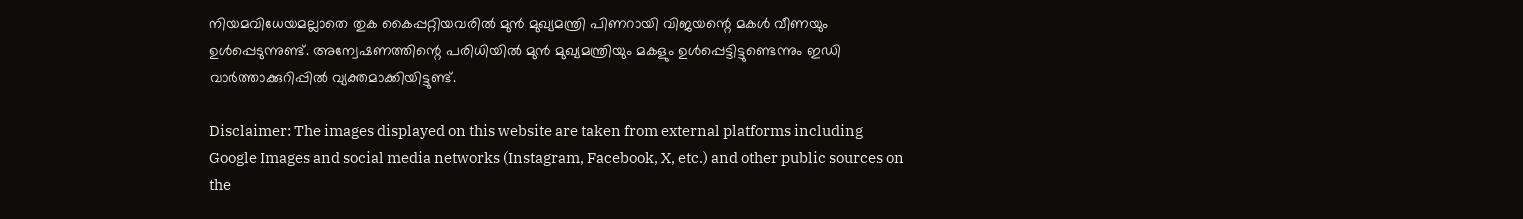നിയമവിധേയമല്ലാതെ തുക കൈപ്പറ്റിയവരിൽ മുൻ മുഖ്യമന്ത്രി പിണറായി വിജയന്റെ മകൾ വീണയും ഉൾപ്പെടുന്നുണ്ട്. അന്വേഷണത്തിന്റെ പരിധിയിൽ മുൻ മുഖ്യമന്ത്രിയും മകളും ഉൾപ്പെട്ടിട്ടുണ്ടെന്നും ഇഡി വാർത്താക്കുറിപ്പിൽ വ്യക്തമാക്കിയിട്ടുണ്ട്.

Disclaimer: The images displayed on this website are taken from external platforms including Google Images and social media networks (Instagram, Facebook, X, etc.) and other public sources on the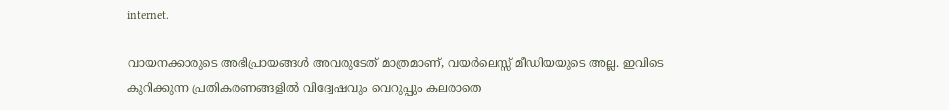internet.

വായനക്കാരുടെ അഭിപ്രായങ്ങള്‍ അവരുടേത് മാത്രമാണ്, വയർലെസ്സ് മീഡിയയുടെ അല്ല. ഇവിടെ കുറിക്കുന്ന പ്രതികരണങ്ങളിൽ വിദ്വേഷവും വെറുപ്പും കലരാതെ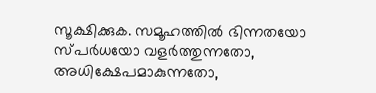സൂക്ഷിക്കുക. സമൂഹത്തിൽ ഭിന്നതയോ സ്‌പർധയോ വളർത്തുന്നതോ, അധിക്ഷേപമാകുന്നതോ,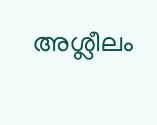അശ്ലീലം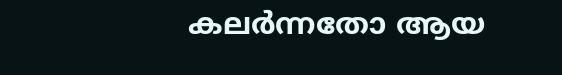കലർന്നതോ ആയ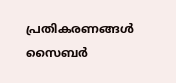പ്രതികരണങ്ങൾ സൈബർ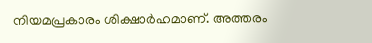നിയമപ്രകാരം ശിക്ഷാർഹമാണ്. അത്തരം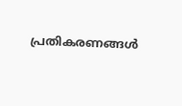പ്രതികരണങ്ങൾ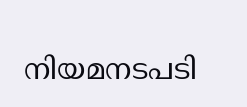നിയമനടപടി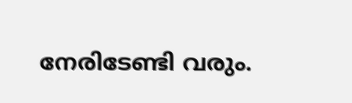നേരിടേണ്ടി വരും.